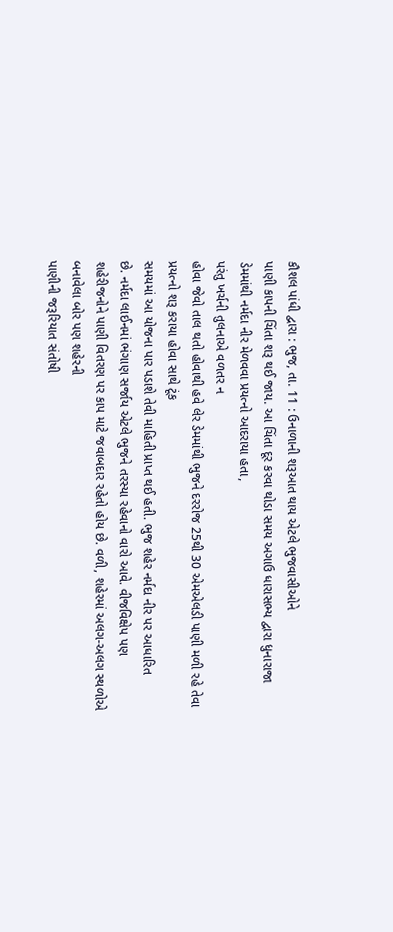કૌશલ પાંધી દ્વારા : ભુજ, તા. 11 : ઉનાળાની શરૂઆત થાય એટલે ભુજવાસીઓને
પાણી કાપની ચિંતા શરૂ થઈ જાય. આ ચિંતા દૂર કરવા થોડા સમય અગાઉ ધારાસભ્ય દ્વારા ધુનારાજા
ડેમમાંથી નર્મદા નીર મેળવવા પ્રયત્નો આદરાયા હતા,
પરંતુ ખર્ચની તુલનાએ વળતર ન
હોવા જેવો તાલ થતો હોવાથી હવે લેર ડેમમાંથી ભુજને દરરોજ 25થી 30 એમએલડી પાણી મળી રહે તેવા પ્રયત્નો શરૂ કરાયા હોવા સાથે ટૂંક
સમયમાં આ યોજના પાર પડાશે તેવી માહિતી પ્રાપ્ત થઈ હતી. ભુજ શહેર નર્મદા નીર પર આધારિત
છે. નર્મદા લાઈનમાં ભંગાણ સર્જાય એટલે ભુજને તરસ્યા રહેવાનો વારો આવે. વીજવિક્ષેપ પણ
શહેરીજનોને પાણી વિતરણ પર કાપ માટે જવાબદાર રહેતો હોય છે. વળી, શહેરમાં અલગ-અલગ સ્થળોએ બનાવેલા બોર પણ શહેરની
પાણીની જરૂરિયાત સંતોષી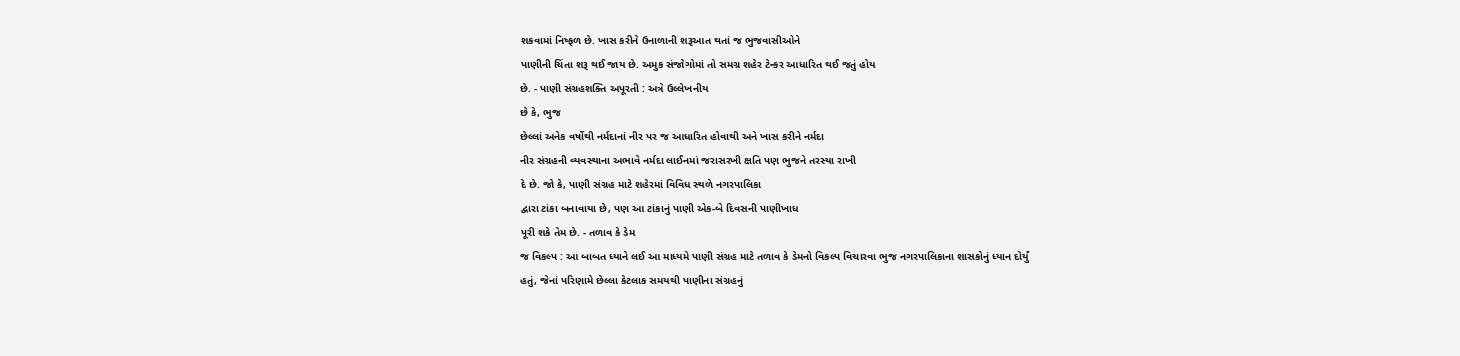શકવામાં નિષ્ફળ છે. ખાસ કરીને ઉનાળાની શરૂઆત થતાં જ ભુજવાસીઓને
પાણીની ચિંતા શરૂ થઈ જાય છે. અમુક સંજોગોમાં તો સમગ્ર શહેર ટેન્કર આધારિત થઈ જતું હોય
છે. - પાણી સંગ્રહશક્તિ અપૂરતી : અત્રે ઉલ્લેખનીય
છે કે, ભુજ
છેલ્લાં અનેક વર્ષોથી નર્મદાનાં નીર પર જ આધારિત હોવાથી અને ખાસ કરીને નર્મદા
નીર સંગ્રહની વ્યવસ્થાના અભાવે નર્મદા લાઈનમાં જરાસરખી ક્ષતિ પણ ભુજને તરસ્યા રાખી
દે છે. જો કે, પાણી સંગ્રહ માટે શહેરમાં વિવિધ સ્થળે નગરપાલિકા
દ્વારા ટાંકા બનાવાયા છે, પણ આ ટાંકાનું પાણી એક-બે દિવસની પાણીખાધ
પૂરી શકે તેમ છે. - તળાવ કે ડેમ
જ વિકલ્પ : આ બાબત ધ્યાને લઈ આ માધ્યમે પાણી સંગ્રહ માટે તળાવ કે ડેમનો વિકલ્પ વિચારવા ભુજ નગરપાલિકાના શાસકોનું ધ્યાન દોર્યું
હતું, જેનાં પરિણામે છેલ્લા કેટલાક સમયથી પાણીના સંગ્રહનું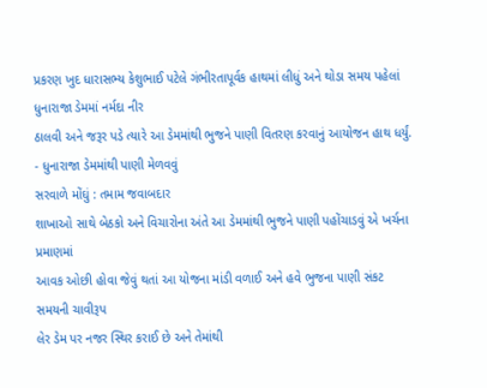પ્રકરણ ખુદ ધારાસભ્ય કેશુભાઈ પટેલે ગંભીરતાપૂર્વક હાથમાં લીધું અને થોડા સમય પહેલાં ધુનારાજા ડેમમાં નર્મદા નીર
ઠાલવી અને જરૂર પડે ત્યારે આ ડેમમાંથી ભુજને પાણી વિતરણ કરવાનું આયોજન હાથ ધર્યું.
- ધુનારાજા ડેમમાંથી પાણી મેળવવું
સરવાળે મોંઘું : તમામ જવાબદાર
શાખાઓ સાથે બેઠકો અને વિચારોના અંતે આ ડેમમાંથી ભુજને પાણી પહોંચાડવું એ ખર્ચના પ્રમાણમાં
આવક ઓછી હોવા જેવું થતાં આ યોજના માંડી વળાઈ અને હવે ભુજના પાણી સંકટ સમયની ચાવીરૂપ
લેર ડેમ પર નજર સ્થિર કરાઈ છે અને તેમાંથી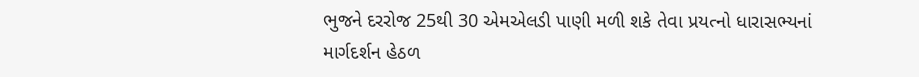ભુજને દરરોજ 25થી 30 એમએલડી પાણી મળી શકે તેવા પ્રયત્નો ધારાસભ્યનાં માર્ગદર્શન હેઠળ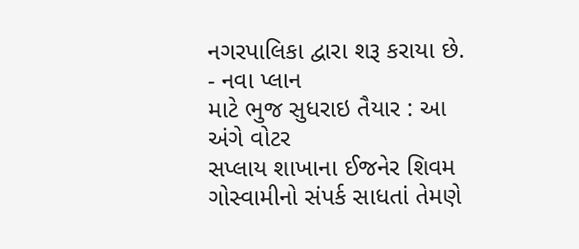નગરપાલિકા દ્વારા શરૂ કરાયા છે. - નવા પ્લાન
માટે ભુજ સુધરાઇ તૈયાર : આ અંગે વોટર
સપ્લાય શાખાના ઈજનેર શિવમ ગોસ્વામીનો સંપર્ક સાધતાં તેમણે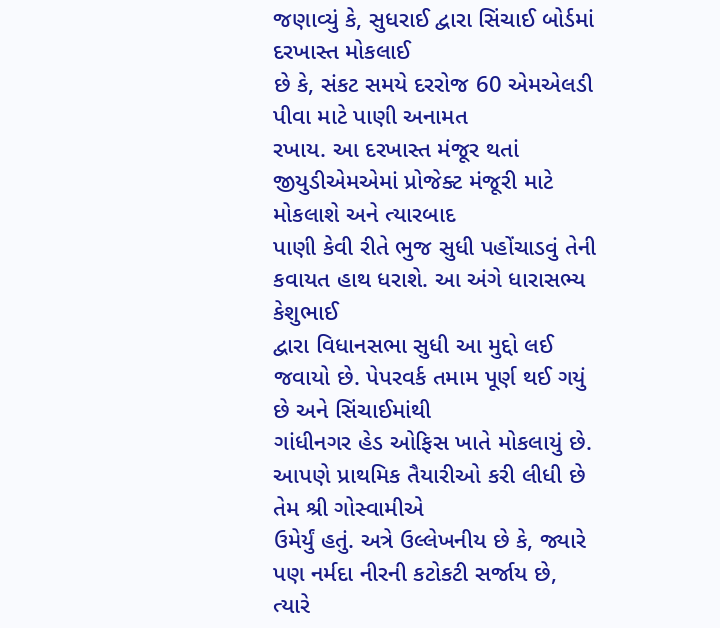જણાવ્યું કે, સુધરાઈ દ્વારા સિંચાઈ બોર્ડમાં દરખાસ્ત મોકલાઈ
છે કે, સંકટ સમયે દરરોજ 60 એમએલડી પીવા માટે પાણી અનામત
રખાય. આ દરખાસ્ત મંજૂર થતાં જીયુડીએમએમાં પ્રોજેક્ટ મંજૂરી માટે મોકલાશે અને ત્યારબાદ
પાણી કેવી રીતે ભુજ સુધી પહોંચાડવું તેની કવાયત હાથ ધરાશે. આ અંગે ધારાસભ્ય કેશુભાઈ
દ્વારા વિધાનસભા સુધી આ મુદ્દો લઈ જવાયો છે. પેપરવર્ક તમામ પૂર્ણ થઈ ગયું છે અને સિંચાઈમાંથી
ગાંધીનગર હેડ ઓફિસ ખાતે મોકલાયું છે. આપણે પ્રાથમિક તૈયારીઓ કરી લીધી છે તેમ શ્રી ગોસ્વામીએ
ઉમેર્યું હતું. અત્રે ઉલ્લેખનીય છે કે, જ્યારે પણ નર્મદા નીરની કટોકટી સર્જાય છે, ત્યારે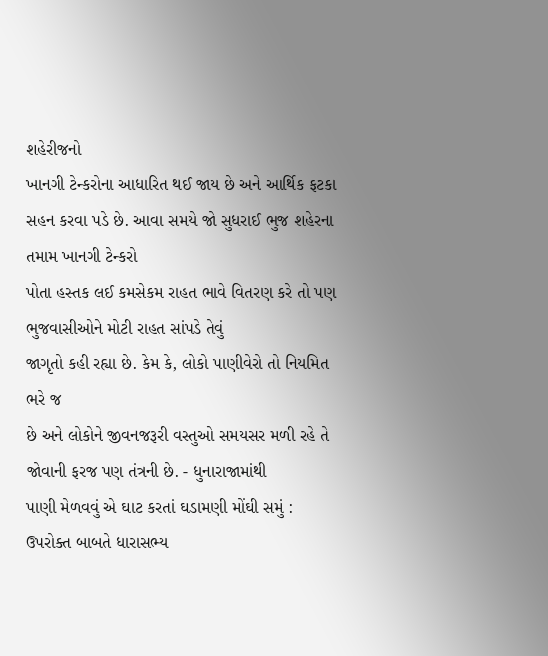શહેરીજનો
ખાનગી ટેન્કરોના આધારિત થઈ જાય છે અને આર્થિક ફટકા સહન કરવા પડે છે. આવા સમયે જો સુધરાઈ ભુજ શહેરના તમામ ખાનગી ટેન્કરો
પોતા હસ્તક લઈ કમસેકમ રાહત ભાવે વિતરણ કરે તો પણ ભુજવાસીઓને મોટી રાહત સાંપડે તેવું
જાગૃતો કહી રહ્યા છે. કેમ કે, લોકો પાણીવેરો તો નિયમિત ભરે જ
છે અને લોકોને જીવનજરૂરી વસ્તુઓ સમયસર મળી રહે તે જોવાની ફરજ પણ તંત્રની છે. - ધુનારાજામાંથી
પાણી મેળવવું એ ઘાટ કરતાં ઘડામણી મોંઘી સમું : ઉપરોક્ત બાબતે ધારાસભ્ય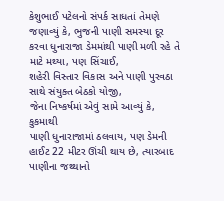કેશુભાઈ પટેલનો સંપર્ક સાધતાં તેમણે
જણાવ્યું કે, ભુજની પાણી સમસ્યા દૂર
કરવા ધુનારાજા ડેમમાંથી પાણી મળી રહે તે માટે મથ્યા, પણ સિંચાઈ,
શહેરી વિસ્તાર વિકાસ અને પાણી પુરવઠા સાથે સંયુક્ત બેઠકો યોજી,
જેના નિષ્કર્ષમાં એવું સામે આવ્યું કે, કુકમાથી
પાણી ધુનારાજામાં ઠલવાય, પણ ડેમની હાઈટ 22 મીટર ઊંચી થાય છે, ત્યારબાદ પાણીના જથ્થાનો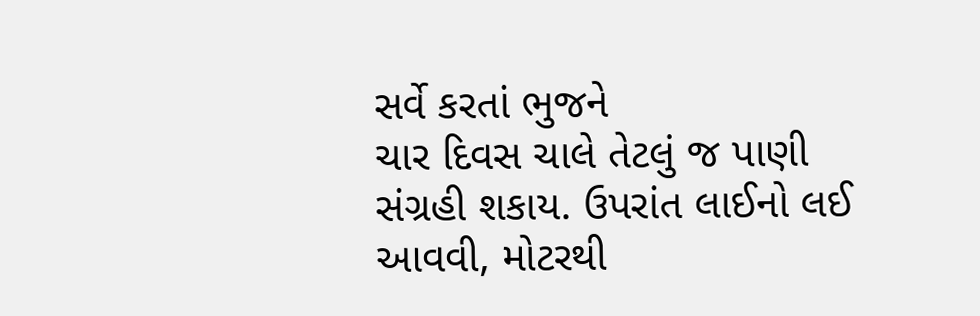સર્વે કરતાં ભુજને
ચાર દિવસ ચાલે તેટલું જ પાણી સંગ્રહી શકાય. ઉપરાંત લાઈનો લઈ આવવી, મોટરથી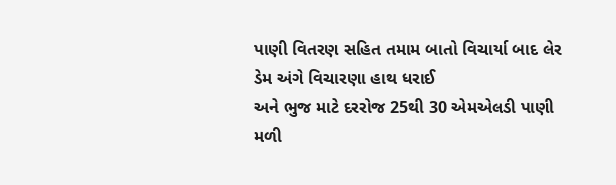પાણી વિતરણ સહિત તમામ બાતો વિચાર્યા બાદ લેર ડેમ અંગે વિચારણા હાથ ધરાઈ
અને ભુજ માટે દરરોજ 25થી 30 એમએલડી પાણી મળી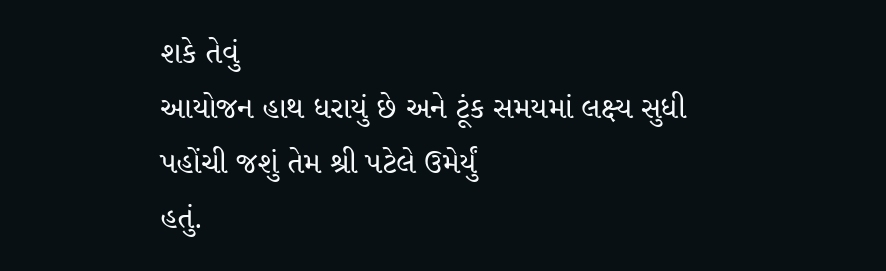શકે તેવું
આયોજન હાથ ધરાયું છે અને ટૂંક સમયમાં લક્ષ્ય સુધી પહોંચી જશું તેમ શ્રી પટેલે ઉમેર્યું
હતું.